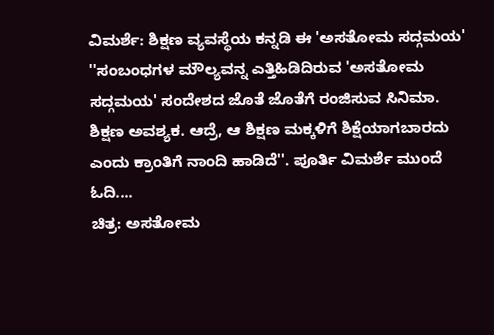ವಿಮರ್ಶೆ: ಶಿಕ್ಷಣ ವ್ಯವಸ್ಥೆಯ ಕನ್ನಡಿ ಈ 'ಅಸತೋಮ ಸದ್ಗಮಯ'
''ಸಂಬಂಧಗಳ ಮೌಲ್ಯವನ್ನ ಎತ್ತಿಹಿಡಿದಿರುವ 'ಅಸತೋಮ ಸದ್ಗಮಯ' ಸಂದೇಶದ ಜೊತೆ ಜೊತೆಗೆ ರಂಜಿಸುವ ಸಿನಿಮಾ. ಶಿಕ್ಷಣ ಅವಶ್ಯಕ. ಆದ್ರೆ, ಆ ಶಿಕ್ಷಣ ಮಕ್ಕಳಿಗೆ ಶಿಕ್ಷೆಯಾಗಬಾರದು ಎಂದು ಕ್ರಾಂತಿಗೆ ನಾಂದಿ ಹಾಡಿದೆ''. ಪೂರ್ತಿ ವಿಮರ್ಶೆ ಮುಂದೆ ಓದಿ....
ಚಿತ್ರ: ಅಸತೋಮ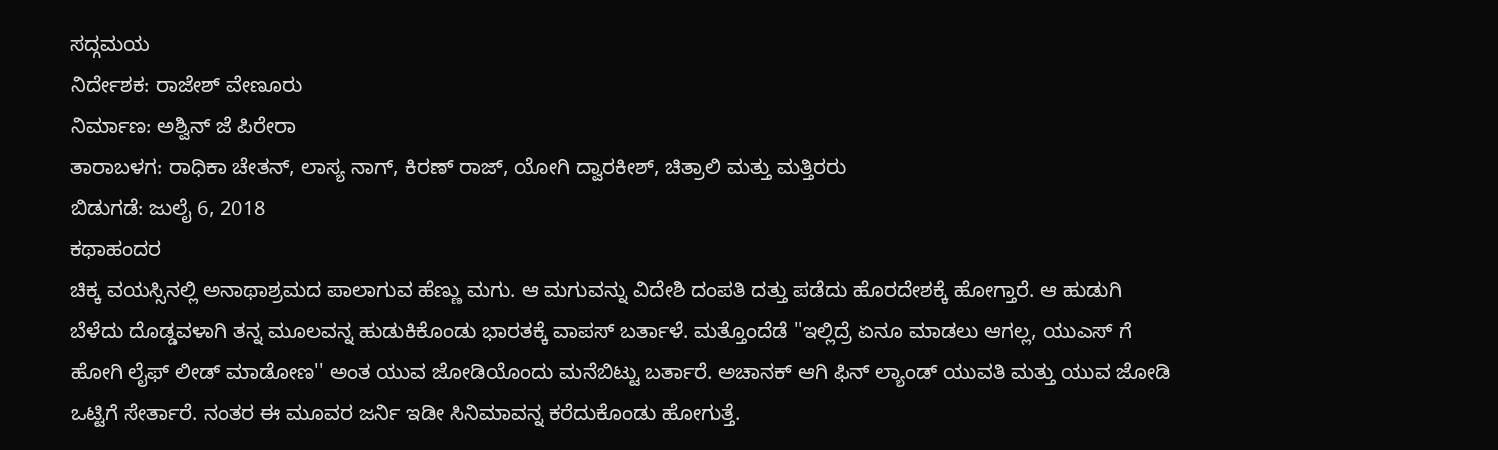ಸದ್ಗಮಯ
ನಿರ್ದೇಶಕ: ರಾಜೇಶ್ ವೇಣೂರು
ನಿರ್ಮಾಣ: ಅಶ್ವಿನ್ ಜೆ ಪಿರೇರಾ
ತಾರಾಬಳಗ: ರಾಧಿಕಾ ಚೇತನ್, ಲಾಸ್ಯ ನಾಗ್, ಕಿರಣ್ ರಾಜ್, ಯೋಗಿ ದ್ವಾರಕೀಶ್, ಚಿತ್ರಾಲಿ ಮತ್ತು ಮತ್ತಿರರು
ಬಿಡುಗಡೆ: ಜುಲೈ 6, 2018
ಕಥಾಹಂದರ
ಚಿಕ್ಕ ವಯಸ್ಸಿನಲ್ಲಿ ಅನಾಥಾಶ್ರಮದ ಪಾಲಾಗುವ ಹೆಣ್ಣು ಮಗು. ಆ ಮಗುವನ್ನು ವಿದೇಶಿ ದಂಪತಿ ದತ್ತು ಪಡೆದು ಹೊರದೇಶಕ್ಕೆ ಹೋಗ್ತಾರೆ. ಆ ಹುಡುಗಿ ಬೆಳೆದು ದೊಡ್ಡವಳಾಗಿ ತನ್ನ ಮೂಲವನ್ನ ಹುಡುಕಿಕೊಂಡು ಭಾರತಕ್ಕೆ ವಾಪಸ್ ಬರ್ತಾಳೆ. ಮತ್ತೊಂದೆಡೆ ''ಇಲ್ಲಿದ್ರೆ ಏನೂ ಮಾಡಲು ಆಗಲ್ಲ, ಯುಎಸ್ ಗೆ ಹೋಗಿ ಲೈಫ್ ಲೀಡ್ ಮಾಡೋಣ'' ಅಂತ ಯುವ ಜೋಡಿಯೊಂದು ಮನೆಬಿಟ್ಟು ಬರ್ತಾರೆ. ಅಚಾನಕ್ ಆಗಿ ಫಿನ್ ಲ್ಯಾಂಡ್ ಯುವತಿ ಮತ್ತು ಯುವ ಜೋಡಿ ಒಟ್ಟಿಗೆ ಸೇರ್ತಾರೆ. ನಂತರ ಈ ಮೂವರ ಜರ್ನಿ ಇಡೀ ಸಿನಿಮಾವನ್ನ ಕರೆದುಕೊಂಡು ಹೋಗುತ್ತೆ.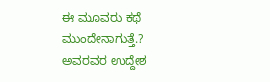ಈ ಮೂವರು ಕಥೆ ಮುಂದೇನಾಗುತ್ತೆ.? ಅವರವರ ಉದ್ದೇಶ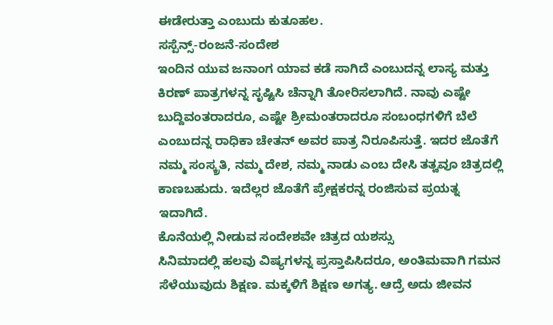ಈಡೇರುತ್ತಾ ಎಂಬುದು ಕುತೂಹಲ.
ಸಸ್ಪೆನ್ಸ್-ರಂಜನೆ-ಸಂದೇಶ
ಇಂದಿನ ಯುವ ಜನಾಂಗ ಯಾವ ಕಡೆ ಸಾಗಿದೆ ಎಂಬುದನ್ನ ಲಾಸ್ಯ ಮತ್ತು ಕಿರಣ್ ಪಾತ್ರಗಳನ್ನ ಸೃಷ್ಟಿಸಿ ಚೆನ್ನಾಗಿ ತೋರಿಸಲಾಗಿದೆ. ನಾವು ಎಷ್ಟೇ ಬುದ್ದಿವಂತರಾದರೂ, ಎಷ್ಟೇ ಶ್ರೀಮಂತರಾದರೂ ಸಂಬಂಧಗಳಿಗೆ ಬೆಲೆ ಎಂಬುದನ್ನ ರಾಧಿಕಾ ಚೇತನ್ ಅವರ ಪಾತ್ರ ನಿರೂಪಿಸುತ್ತೆ. ಇದರ ಜೊತೆಗೆ ನಮ್ಮ ಸಂಸ್ಕ್ರತಿ, ನಮ್ಮ ದೇಶ, ನಮ್ಮ ನಾಡು ಎಂಬ ದೇಸಿ ತತ್ವವೂ ಚಿತ್ರದಲ್ಲಿ ಕಾಣಬಹುದು. ಇದೆಲ್ಲರ ಜೊತೆಗೆ ಪ್ರೇಕ್ಷಕರನ್ನ ರಂಜಿಸುವ ಪ್ರಯತ್ನ ಇದಾಗಿದೆ.
ಕೊನೆಯಲ್ಲಿ ನೀಡುವ ಸಂದೇಶವೇ ಚಿತ್ರದ ಯಶಸ್ಸು
ಸಿನಿಮಾದಲ್ಲಿ ಹಲವು ವಿಷ್ಯಗಳನ್ನ ಪ್ರಸ್ತಾಪಿಸಿದರೂ, ಅಂತಿಮವಾಗಿ ಗಮನ ಸೆಳೆಯುವುದು ಶಿಕ್ಷಣ. ಮಕ್ಕಳಿಗೆ ಶಿಕ್ಷಣ ಅಗತ್ಯ. ಆದ್ರೆ ಅದು ಜೀವನ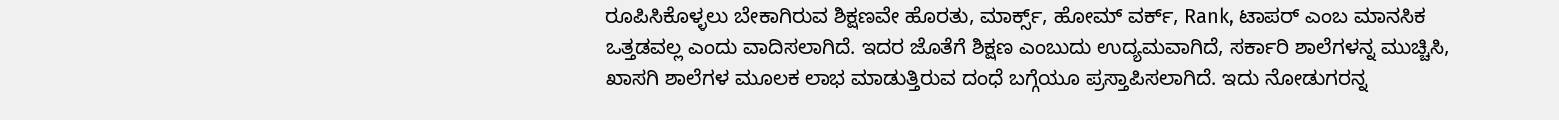ರೂಪಿಸಿಕೊಳ್ಳಲು ಬೇಕಾಗಿರುವ ಶಿಕ್ಷಣವೇ ಹೊರತು, ಮಾರ್ಕ್ಸ್, ಹೋಮ್ ವರ್ಕ್, Rank, ಟಾಪರ್ ಎಂಬ ಮಾನಸಿಕ ಒತ್ತಡವಲ್ಲ ಎಂದು ವಾದಿಸಲಾಗಿದೆ. ಇದರ ಜೊತೆಗೆ ಶಿಕ್ಷಣ ಎಂಬುದು ಉದ್ಯಮವಾಗಿದೆ, ಸರ್ಕಾರಿ ಶಾಲೆಗಳನ್ನ ಮುಚ್ಚಿಸಿ, ಖಾಸಗಿ ಶಾಲೆಗಳ ಮೂಲಕ ಲಾಭ ಮಾಡುತ್ತಿರುವ ದಂಧೆ ಬಗ್ಗೆಯೂ ಪ್ರಸ್ತಾಪಿಸಲಾಗಿದೆ. ಇದು ನೋಡುಗರನ್ನ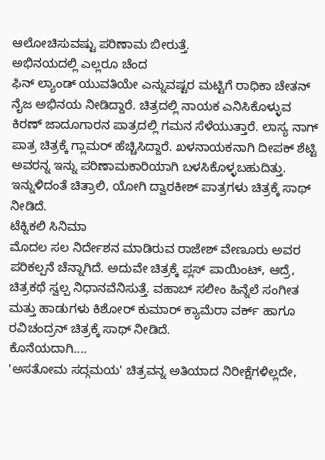ಆಲೋಚಿಸುವಷ್ಟು ಪರಿಣಾಮ ಬೀರುತ್ತೆ.
ಅಭಿನಯದಲ್ಲಿ ಎಲ್ಲರೂ ಚೆಂದ
ಫಿನ್ ಲ್ಯಾಂಡ್ ಯುವತಿಯೇ ಎನ್ನುವಷ್ಟರ ಮಟ್ಟಿಗೆ ರಾಧಿಕಾ ಚೇತನ್ ನೈಜ ಅಭಿನಯ ನೀಡಿದ್ದಾರೆ. ಚಿತ್ರದಲ್ಲಿ ನಾಯಕ ಎನಿಸಿಕೊಳ್ಳುವ ಕಿರಣ್ ಜಾದೂಗಾರನ ಪಾತ್ರದಲ್ಲಿ ಗಮನ ಸೆಳೆಯುತ್ತಾರೆ. ಲಾಸ್ಯ ನಾಗ್ ಪಾತ್ರ ಚಿತ್ರಕ್ಕೆ ಗ್ಲಾಮರ್ ಹೆಚ್ಚಿಸಿದ್ದಾರೆ. ಖಳನಾಯಕನಾಗಿ ದೀಪಕ್ ಶೆಟ್ಟಿ ಅವರನ್ನ ಇನ್ನು ಪರಿಣಾಮಕಾರಿಯಾಗಿ ಬಳಸಿಕೊಳ್ಳಬಹುದಿತ್ತು. ಇನ್ನುಳಿದಂತೆ ಚಿತ್ರಾಲಿ, ಯೋಗಿ ದ್ವಾರಕೀಶ್ ಪಾತ್ರಗಳು ಚಿತ್ರಕ್ಕೆ ಸಾಥ್ ನೀಡಿದೆ.
ಟೆಕ್ನಿಕಲಿ ಸಿನಿಮಾ
ಮೊದಲ ಸಲ ನಿರ್ದೇಶನ ಮಾಡಿರುವ ರಾಜೇಶ್ ವೇಣೂರು ಅವರ ಪರಿಕಲ್ಪನೆ ಚೆನ್ನಾಗಿದೆ. ಅದುವೇ ಚಿತ್ರಕ್ಕೆ ಪ್ಲಸ್ ಪಾಯಿಂಟ್, ಆದ್ರೆ, ಚಿತ್ರಕಥೆ ಸ್ವಲ್ಪ ನಿಧಾನವೆನಿಸುತ್ತೆ. ವಹಾಬ್ ಸಲೀಂ ಹಿನ್ನೆಲೆ ಸಂಗೀತ ಮತ್ತು ಹಾಡುಗಳು ಕಿಶೋರ್ ಕುಮಾರ್ ಕ್ಯಾಮೆರಾ ವರ್ಕ್ ಹಾಗೂ ರವಿಚಂದ್ರನ್ ಚಿತ್ರಕ್ಕೆ ಸಾಥ್ ನೀಡಿದೆ.
ಕೊನೆಯದಾಗಿ....
'ಅಸತೋಮ ಸದ್ಗಮಯ' ಚಿತ್ರವನ್ನ ಅತಿಯಾದ ನಿರೀಕ್ಷೆಗಳಿಲ್ಲದೇ,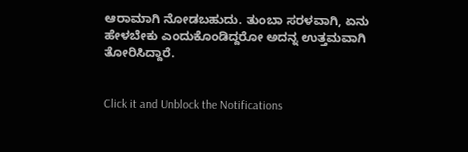ಆರಾಮಾಗಿ ನೋಡಬಹುದು. ತುಂಬಾ ಸರಳವಾಗಿ, ಏನು ಹೇಳಬೇಕು ಎಂದುಕೊಂಡಿದ್ದರೋ ಅದನ್ನ ಉತ್ತಮವಾಗಿ ತೋರಿಸಿದ್ದಾರೆ.


Click it and Unblock the Notifications